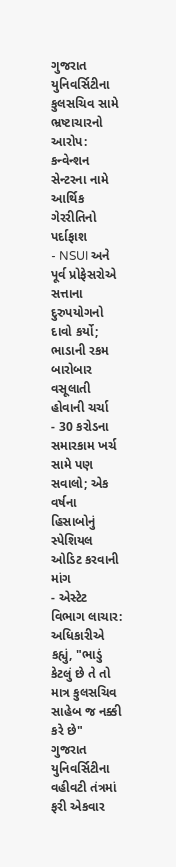ગુજરાત યુનિવર્સિટીના કુલસચિવ સામે ભ્રષ્ટાચારનો આરોપ: કન્વેન્શન સેન્ટરના નામે આર્થિક ગેરરીતિનો પર્દાફાશ
- NSUI અને પૂર્વ પ્રોફેસરોએ સત્તાના દુરુપયોગનો દાવો કર્યો; ભાડાની રકમ બારોબાર વસૂલાતી હોવાની ચર્ચા
- 30 કરોડના સમારકામ ખર્ચ સામે પણ સવાલો; એક વર્ષના હિસાબોનું સ્પેશિયલ ઓડિટ કરવાની માંગ
- એસ્ટેટ વિભાગ લાચાર: અધિકારીએ કહ્યું, "ભાડું કેટલું છે તે તો માત્ર કુલસચિવ સાહેબ જ નક્કી કરે છે"
ગુજરાત યુનિવર્સિટીના વહીવટી તંત્રમાં ફરી એકવાર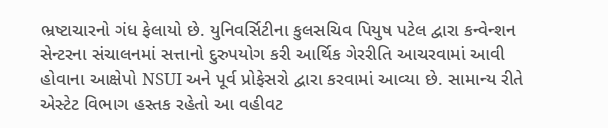ભ્રષ્ટાચારનો ગંધ ફેલાયો છે. યુનિવર્સિટીના કુલસચિવ પિયુષ પટેલ દ્વારા કન્વેન્શન સેન્ટરના સંચાલનમાં સત્તાનો દુરુપયોગ કરી આર્થિક ગેરરીતિ આચરવામાં આવી હોવાના આક્ષેપો NSUI અને પૂર્વ પ્રોફેસરો દ્વારા કરવામાં આવ્યા છે. સામાન્ય રીતે એસ્ટેટ વિભાગ હસ્તક રહેતો આ વહીવટ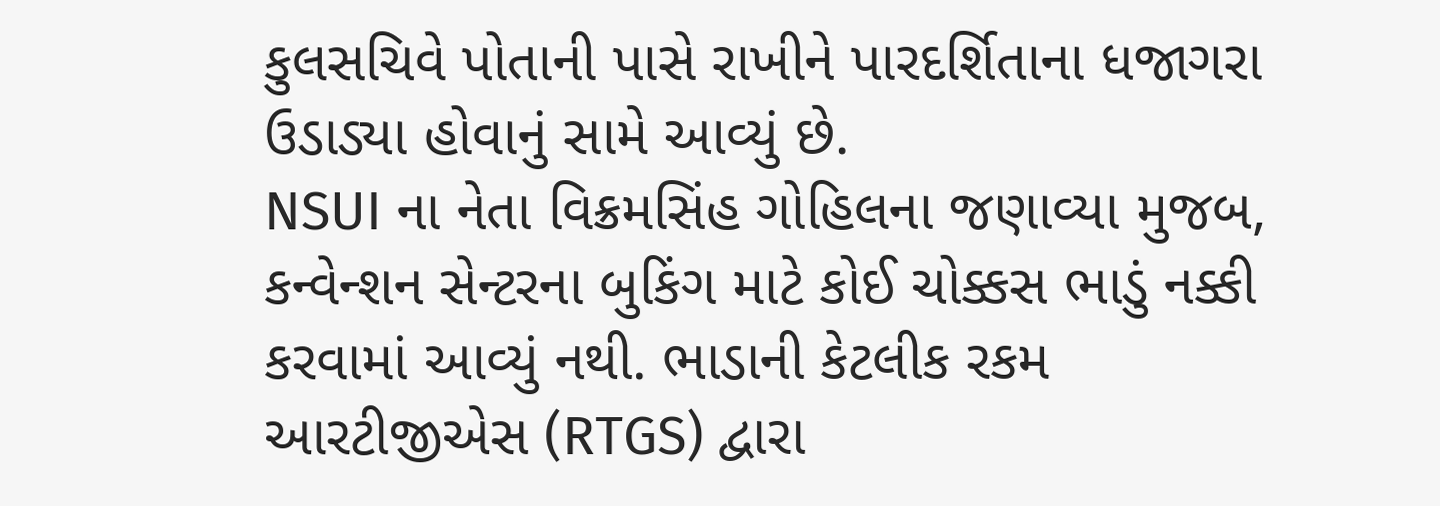કુલસચિવે પોતાની પાસે રાખીને પારદર્શિતાના ધજાગરા ઉડાડ્યા હોવાનું સામે આવ્યું છે.
NSUI ના નેતા વિક્રમસિંહ ગોહિલના જણાવ્યા મુજબ, કન્વેન્શન સેન્ટરના બુકિંગ માટે કોઈ ચોક્કસ ભાડું નક્કી કરવામાં આવ્યું નથી. ભાડાની કેટલીક રકમ આરટીજીએસ (RTGS) દ્વારા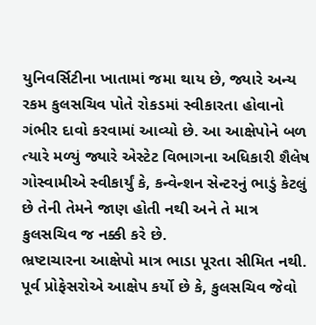યુનિવર્સિટીના ખાતામાં જમા થાય છે, જ્યારે અન્ય રકમ કુલસચિવ પોતે રોકડમાં સ્વીકારતા હોવાનો ગંભીર દાવો કરવામાં આવ્યો છે. આ આક્ષેપોને બળ ત્યારે મળ્યું જ્યારે એસ્ટેટ વિભાગના અધિકારી શૈલેષ ગોસ્વામીએ સ્વીકાર્યું કે, કન્વેન્શન સેન્ટરનું ભાડું કેટલું છે તેની તેમને જાણ હોતી નથી અને તે માત્ર કુલસચિવ જ નક્કી કરે છે.
ભ્રષ્ટાચારના આક્ષેપો માત્ર ભાડા પૂરતા સીમિત નથી. પૂર્વ પ્રોફેસરોએ આક્ષેપ કર્યો છે કે, કુલસચિવ જેવો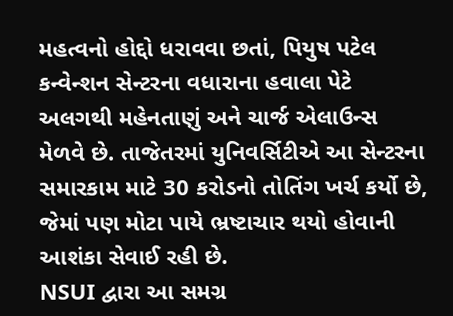મહત્વનો હોદ્દો ધરાવવા છતાં, પિયુષ પટેલ કન્વેન્શન સેન્ટરના વધારાના હવાલા પેટે અલગથી મહેનતાણું અને ચાર્જ એલાઉન્સ મેળવે છે. તાજેતરમાં યુનિવર્સિટીએ આ સેન્ટરના સમારકામ માટે 30 કરોડનો તોતિંગ ખર્ચ કર્યો છે, જેમાં પણ મોટા પાયે ભ્રષ્ટાચાર થયો હોવાની આશંકા સેવાઈ રહી છે.
NSUI દ્વારા આ સમગ્ર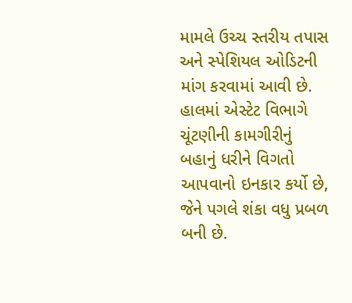મામલે ઉચ્ચ સ્તરીય તપાસ અને સ્પેશિયલ ઓડિટની માંગ કરવામાં આવી છે. હાલમાં એસ્ટેટ વિભાગે ચૂંટણીની કામગીરીનું બહાનું ધરીને વિગતો આપવાનો ઇનકાર કર્યો છે, જેને પગલે શંકા વધુ પ્રબળ બની છે.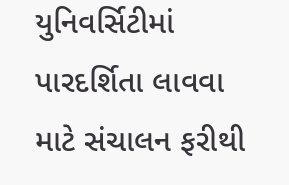યુનિવર્સિટીમાં પારદર્શિતા લાવવા માટે સંચાલન ફરીથી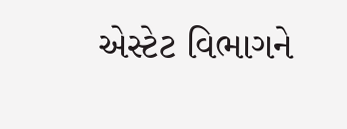એસ્ટેટ વિભાગને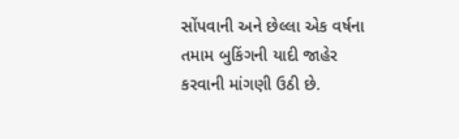સોંપવાની અને છેલ્લા એક વર્ષના તમામ બુકિંગની યાદી જાહેર કરવાની માંગણી ઉઠી છે.